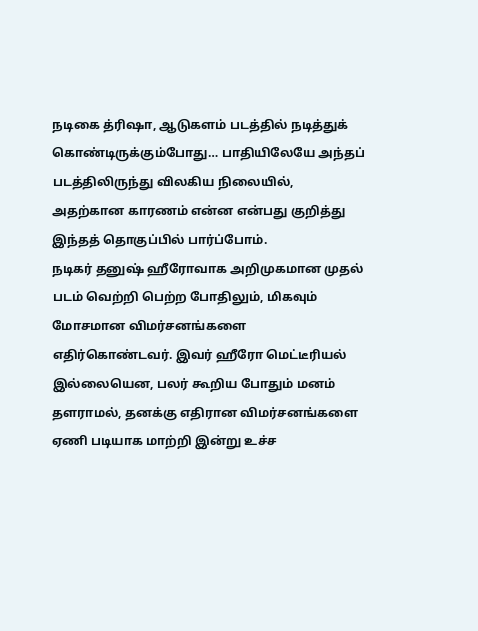நடிகை த்ரிஷா, ஆடுகளம் படத்தில் நடித்துக் கொண்டிருக்கும்போது… பாதியிலேயே அந்தப் படத்திலிருந்து விலகிய நிலையில், அதற்கான காரணம் என்ன என்பது குறித்து இந்தத் தொகுப்பில் பார்ப்போம்.
நடிகர் தனுஷ் ஹீரோவாக அறிமுகமான முதல் படம் வெற்றி பெற்ற போதிலும், மிகவும் மோசமான விமர்சனங்களை எதிர்கொண்டவர். இவர் ஹீரோ மெட்டீரியல் இல்லையென, பலர் கூறிய போதும் மனம் தளராமல், தனக்கு எதிரான விமர்சனங்களை ஏணி படியாக மாற்றி இன்று உச்ச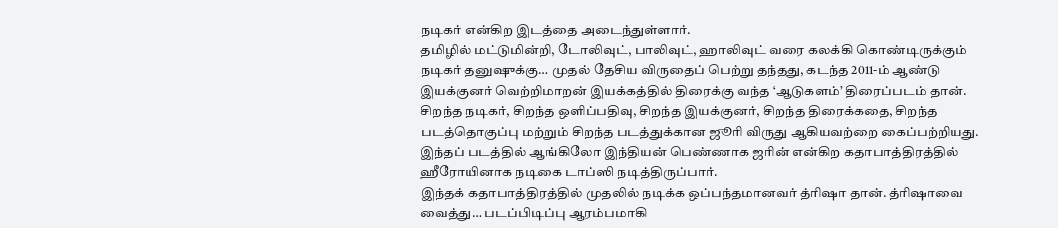நடிகர் என்கிற இடத்தை அடைந்துள்ளார்.
தமிழில் மட்டுமின்றி, டோலிவுட், பாலிவுட், ஹாலிவுட் வரை கலக்கி கொண்டிருக்கும் நடிகர் தனுஷுக்கு… முதல் தேசிய விருதைப் பெற்று தந்தது, கடந்த 2011-ம் ஆண்டு இயக்குனர் வெற்றிமாறன் இயக்கத்தில் திரைக்கு வந்த ‘ஆடுகளம்’ திரைப்படம் தான்.
சிறந்த நடிகர், சிறந்த ஒளிப்பதிவு, சிறந்த இயக்குனர், சிறந்த திரைக்கதை, சிறந்த படத்தொகுப்பு மற்றும் சிறந்த படத்துக்கான ஜூரி விருது ஆகியவற்றை கைப்பற்றியது. இந்தப் படத்தில் ஆங்கிலோ இந்தியன் பெண்ணாக ஜரின் என்கிற கதாபாத்திரத்தில் ஹீரோயினாக நடிகை டாப்ஸி நடித்திருப்பார்.
இந்தக் கதாபாத்திரத்தில் முதலில் நடிக்க ஒப்பந்தமானவர் த்ரிஷா தான். த்ரிஷாவை வைத்து… படப்பிடிப்பு ஆரம்பமாகி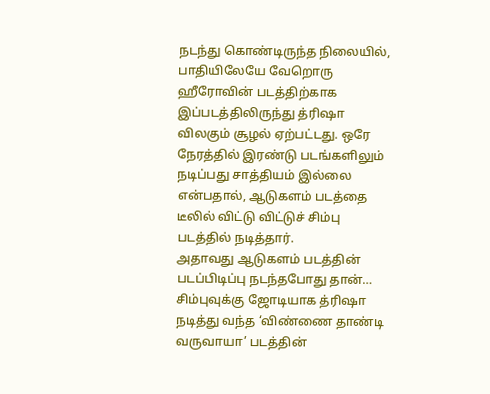நடந்து கொண்டிருந்த நிலையில், பாதியிலேயே வேறொரு ஹீரோவின் படத்திற்காக இப்படத்திலிருந்து த்ரிஷா விலகும் சூழல் ஏற்பட்டது. ஒரே நேரத்தில் இரண்டு படங்களிலும் நடிப்பது சாத்தியம் இல்லை என்பதால், ஆடுகளம் படத்தை டீலில் விட்டு விட்டுச் சிம்பு படத்தில் நடித்தார்.
அதாவது ஆடுகளம் படத்தின் படப்பிடிப்பு நடந்தபோது தான்… சிம்புவுக்கு ஜோடியாக த்ரிஷா நடித்து வந்த ‘விண்ணை தாண்டி வருவாயா’ படத்தின்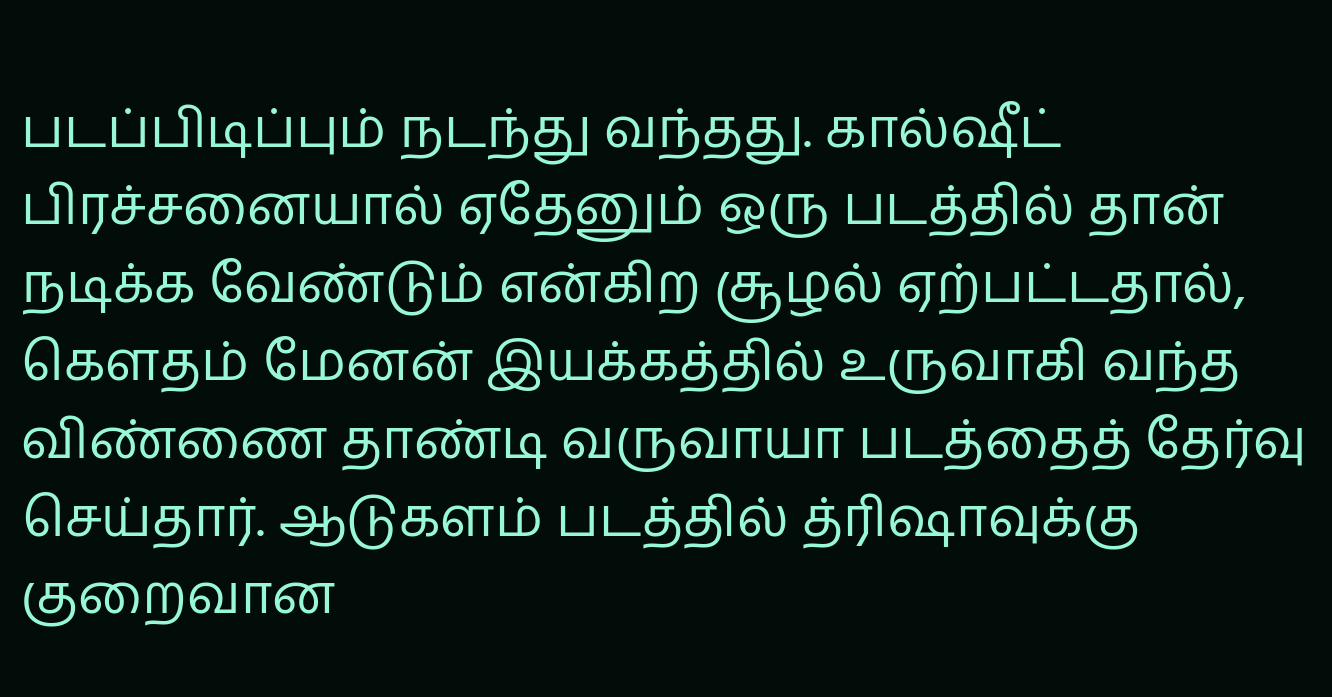படப்பிடிப்பும் நடந்து வந்தது. கால்ஷீட் பிரச்சனையால் ஏதேனும் ஒரு படத்தில் தான் நடிக்க வேண்டும் என்கிற சூழல் ஏற்பட்டதால், கெளதம் மேனன் இயக்கத்தில் உருவாகி வந்த விண்ணை தாண்டி வருவாயா படத்தைத் தேர்வு செய்தார். ஆடுகளம் படத்தில் த்ரிஷாவுக்கு குறைவான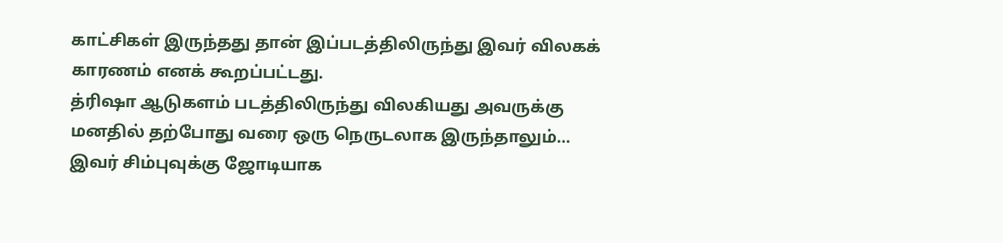காட்சிகள் இருந்தது தான் இப்படத்திலிருந்து இவர் விலகக் காரணம் எனக் கூறப்பட்டது.
த்ரிஷா ஆடுகளம் படத்திலிருந்து விலகியது அவருக்கு மனதில் தற்போது வரை ஒரு நெருடலாக இருந்தாலும்… இவர் சிம்புவுக்கு ஜோடியாக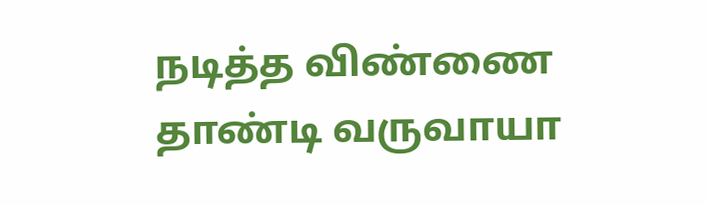நடித்த விண்ணை தாண்டி வருவாயா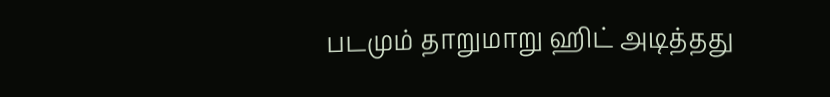படமும் தாறுமாறு ஹிட் அடித்தது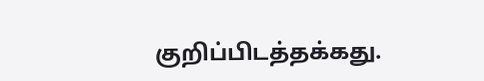குறிப்பிடத்தக்கது.